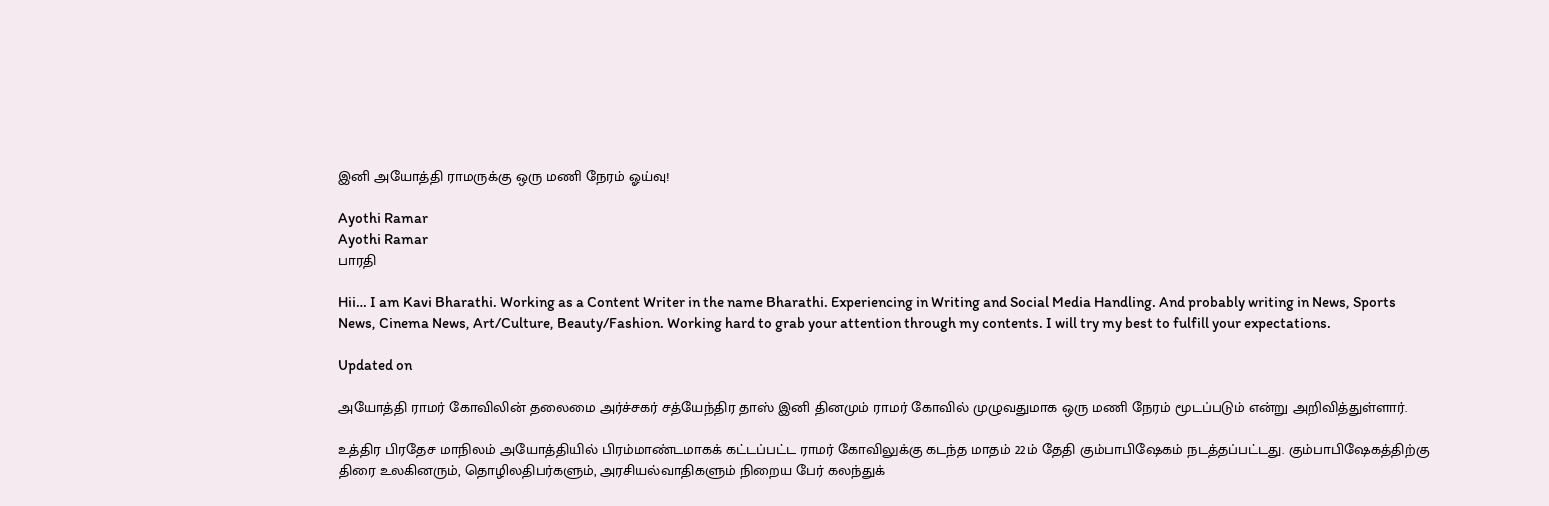இனி அயோத்தி ராமருக்கு ஒரு மணி நேரம் ஓய்வு!

Ayothi Ramar
Ayothi Ramar
பாரதி

Hii… I am Kavi Bharathi. Working as a Content Writer in the name Bharathi. Experiencing in Writing and Social Media Handling. And probably writing in News, Sports News, Cinema News, Art/Culture, Beauty/Fashion. Working hard to grab your attention through my contents. I will try my best to fulfill your expectations.

Updated on

அயோத்தி ராமர் கோவிலின் தலைமை அர்ச்சகர் சத்யேந்திர தாஸ் இனி தினமும் ராமர் கோவில் முழுவதுமாக ஒரு மணி நேரம் மூடப்படும் என்று அறிவித்துள்ளார்.

உத்திர பிரதேச மாநிலம் அயோத்தியில் பிரம்மாண்டமாகக் கட்டப்பட்ட ராமர் கோவிலுக்கு கடந்த மாதம் 22ம் தேதி கும்பாபிஷேகம் நடத்தப்பட்டது. கும்பாபிஷேகத்திற்கு திரை உலகினரும், தொழிலதிபர்களும், அரசியல்வாதிகளும் நிறைய பேர் கலந்துக்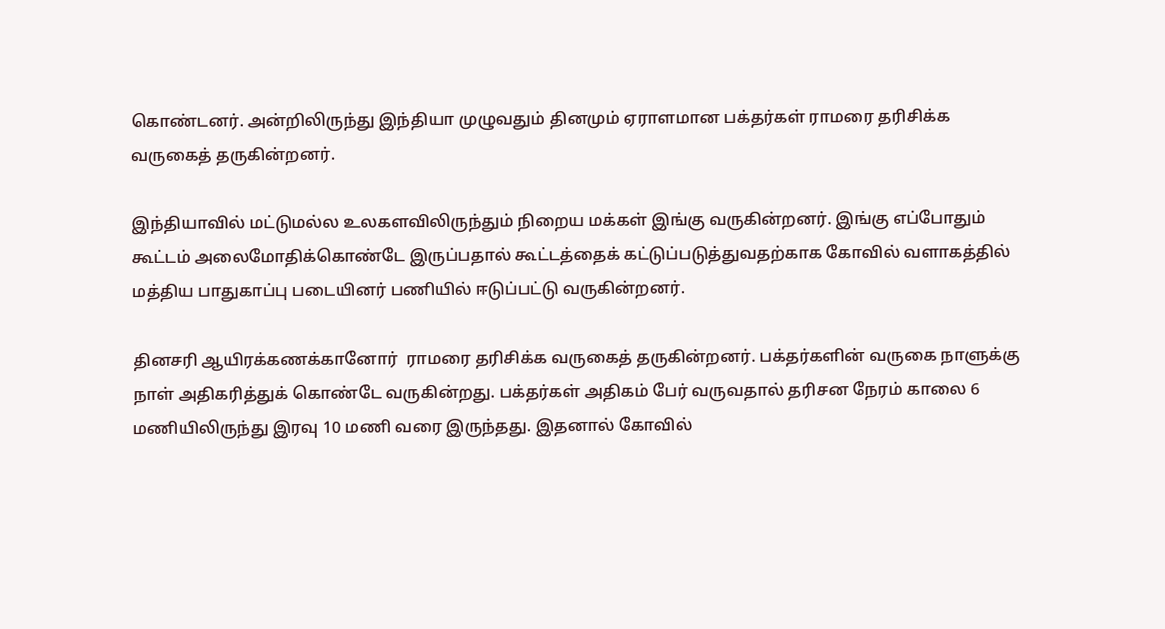கொண்டனர். அன்றிலிருந்து இந்தியா முழுவதும் தினமும் ஏராளமான பக்தர்கள் ராமரை தரிசிக்க வருகைத் தருகின்றனர்.

இந்தியாவில் மட்டுமல்ல உலகளவிலிருந்தும் நிறைய மக்கள் இங்கு வருகின்றனர். இங்கு எப்போதும் கூட்டம் அலைமோதிக்கொண்டே இருப்பதால் கூட்டத்தைக் கட்டுப்படுத்துவதற்காக கோவில் வளாகத்தில் மத்திய பாதுகாப்பு படையினர் பணியில் ஈடுப்பட்டு வருகின்றனர்.

தினசரி ஆயிரக்கணக்கானோர்  ராமரை தரிசிக்க வருகைத் தருகின்றனர். பக்தர்களின் வருகை நாளுக்கு நாள் அதிகரித்துக் கொண்டே வருகின்றது. பக்தர்கள் அதிகம் பேர் வருவதால் தரிசன நேரம் காலை 6 மணியிலிருந்து இரவு 10 மணி வரை இருந்தது. இதனால் கோவில்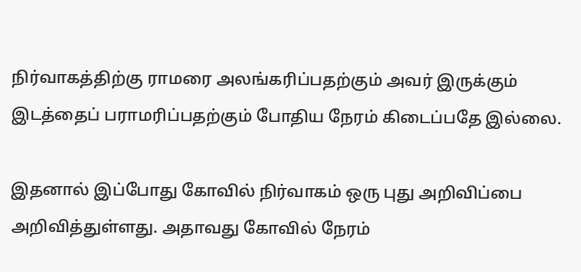நிர்வாகத்திற்கு ராமரை அலங்கரிப்பதற்கும் அவர் இருக்கும் இடத்தைப் பராமரிப்பதற்கும் போதிய நேரம் கிடைப்பதே இல்லை.

இதனால் இப்போது கோவில் நிர்வாகம் ஒரு புது அறிவிப்பை அறிவித்துள்ளது. அதாவது கோவில் நேரம்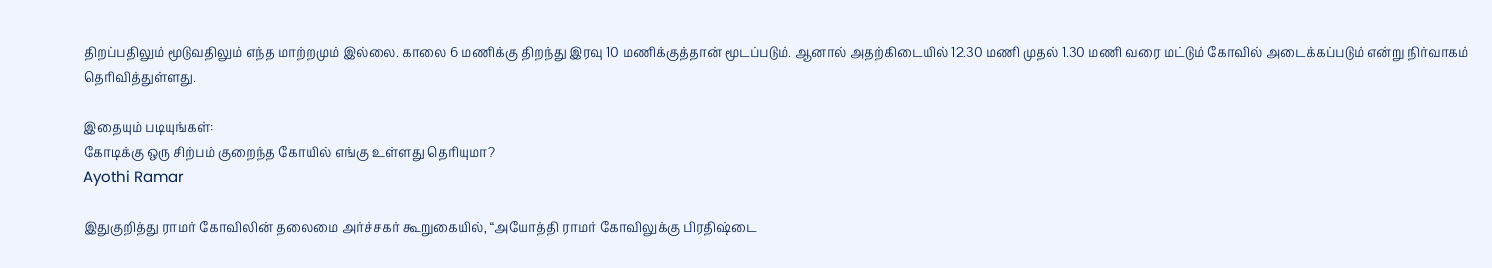திறப்பதிலும் மூடுவதிலும் எந்த மாற்றமும் இல்லை. காலை 6 மணிக்கு திறந்து இரவு 10 மணிக்குத்தான் மூடப்படும். ஆனால் அதற்கிடையில் 12.30 மணி முதல் 1.30 மணி வரை மட்டும் கோவில் அடைக்கப்படும் என்று நிர்வாகம் தெரிவித்துள்ளது.

இதையும் படியுங்கள்:
கோடிக்கு ஒரு சிற்பம் குறைந்த கோயில் எங்கு உள்ளது தெரியுமா?
Ayothi Ramar

இதுகுறித்து ராமர் கோவிலின் தலைமை அர்ச்சகர் கூறுகையில், “அயோத்தி ராமர் கோவிலுக்கு பிரதிஷ்டை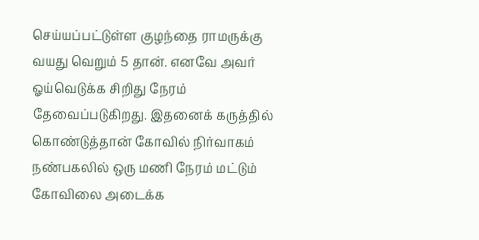செய்யப்பட்டுள்ள குழந்தை ராமருக்கு வயது வெறும் 5 தான். எனவே அவர் ஓய்வெடுக்க சிறிது நேரம் தேவைப்படுகிறது. இதனைக் கருத்தில் கொண்டுத்தான் கோவில் நிர்வாகம் நண்பகலில் ஒரு மணி நேரம் மட்டும் கோவிலை அடைக்க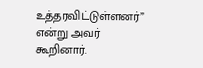உத்தரவிட்டுள்ளனர்” என்று அவர் கூறினார்.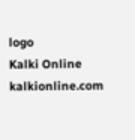logo
Kalki Online
kalkionline.com